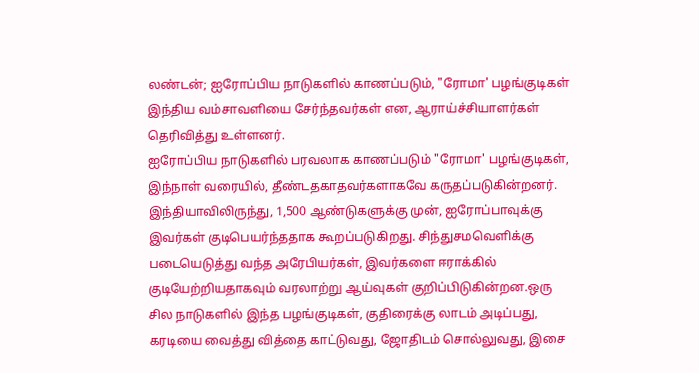லண்டன்; ஐரோப்பிய நாடுகளில் காணப்படும், "ரோமா' பழங்குடிகள் இந்திய வம்சாவளியை சேர்ந்தவர்கள் என, ஆராய்ச்சியாளர்கள் தெரிவித்து உள்ளனர்.
ஐரோப்பிய நாடுகளில் பரவலாக காணப்படும் "ரோமா' பழங்குடிகள், இந்நாள் வரையில், தீண்டதகாதவர்களாகவே கருதப்படுகின்றனர். இந்தியாவிலிருந்து, 1,500 ஆண்டுகளுக்கு முன், ஐரோப்பாவுக்கு இவர்கள் குடிபெயர்ந்ததாக கூறப்படுகிறது. சிந்துசமவெளிக்கு படையெடுத்து வந்த அரேபியர்கள், இவர்களை ஈராக்கில் குடியேற்றியதாகவும் வரலாற்று ஆய்வுகள் குறிப்பிடுகின்றன.ஒரு சில நாடுகளில் இந்த பழங்குடிகள், குதிரைக்கு லாடம் அடிப்பது, கரடியை வைத்து வித்தை காட்டுவது, ஜோதிடம் சொல்லுவது, இசை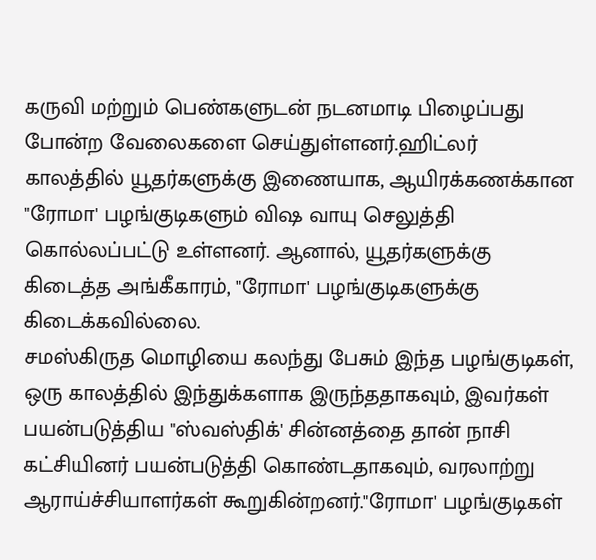கருவி மற்றும் பெண்களுடன் நடனமாடி பிழைப்பது போன்ற வேலைகளை செய்துள்ளனர்.ஹிட்லர் காலத்தில் யூதர்களுக்கு இணையாக, ஆயிரக்கணக்கான "ரோமா' பழங்குடிகளும் விஷ வாயு செலுத்தி கொல்லப்பட்டு உள்ளனர். ஆனால், யூதர்களுக்கு கிடைத்த அங்கீகாரம், "ரோமா' பழங்குடிகளுக்கு கிடைக்கவில்லை.
சமஸ்கிருத மொழியை கலந்து பேசும் இந்த பழங்குடிகள், ஒரு காலத்தில் இந்துக்களாக இருந்ததாகவும், இவர்கள் பயன்படுத்திய "ஸ்வஸ்திக்' சின்னத்தை தான் நாசி கட்சியினர் பயன்படுத்தி கொண்டதாகவும், வரலாற்று ஆராய்ச்சியாளர்கள் கூறுகின்றனர்."ரோமா' பழங்குடிகள்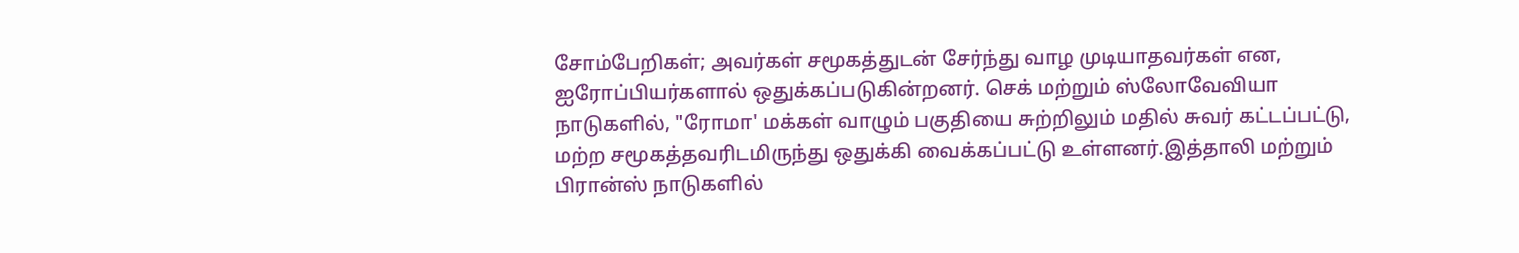சோம்பேறிகள்; அவர்கள் சமூகத்துடன் சேர்ந்து வாழ முடியாதவர்கள் என, ஐரோப்பியர்களால் ஒதுக்கப்படுகின்றனர். செக் மற்றும் ஸ்லோவேவியா நாடுகளில், "ரோமா' மக்கள் வாழும் பகுதியை சுற்றிலும் மதில் சுவர் கட்டப்பட்டு, மற்ற சமூகத்தவரிடமிருந்து ஒதுக்கி வைக்கப்பட்டு உள்ளனர்.இத்தாலி மற்றும் பிரான்ஸ் நாடுகளில்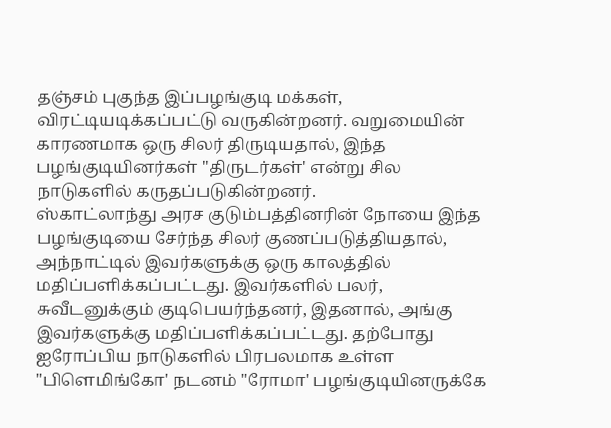தஞ்சம் புகுந்த இப்பழங்குடி மக்கள், விரட்டியடிக்கப்பட்டு வருகின்றனர். வறுமையின் காரணமாக ஒரு சிலர் திருடியதால், இந்த பழங்குடியினர்கள் "திருடர்கள்' என்று சில நாடுகளில் கருதப்படுகின்றனர்.
ஸ்காட்லாந்து அரச குடும்பத்தினரின் நோயை இந்த பழங்குடியை சேர்ந்த சிலர் குணப்படுத்தியதால், அந்நாட்டில் இவர்களுக்கு ஒரு காலத்தில் மதிப்பளிக்கப்பட்டது. இவர்களில் பலர், சுவீடனுக்கும் குடிபெயர்ந்தனர், இதனால், அங்கு இவர்களுக்கு மதிப்பளிக்கப்பட்டது. தற்போது ஐரோப்பிய நாடுகளில் பிரபலமாக உள்ள "பிளெமிங்கோ' நடனம் "ரோமா' பழங்குடியினருக்கே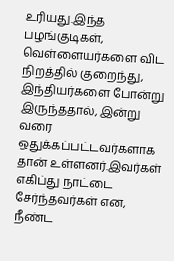உரியது.இந்த பழங்குடிகள், வெள்ளையர்களை விட நிறத்தில் குறைந்து, இந்தியர்களை போன்று இருந்ததால், இன்று வரை ஒதுக்கப்பட்டவர்களாக தான் உள்ளனர்.இவர்கள் எகிப்து நாட்டை சேர்ந்தவர்கள் என, நீண்ட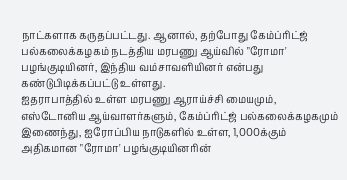நாட்களாக கருதப்பட்டது. ஆனால், தற்போது கேம்ப்ரிட்ஜ் பல்கலைக்கழகம் நடத்திய மரபணு ஆய்வில் "ரோமா' பழங்குடியினர், இந்திய வம்சாவளியினர் என்பது கண்டுபிடிக்கப்பட்டு உள்ளது.
ஐதராபாத்தில் உள்ள மரபணு ஆராய்ச்சி மையமும், எஸ்டோனிய ஆய்வாளர்களும், கேம்ப்ரிட்ஜ் பல்கலைக்கழகமும் இணைந்து, ஐரோப்பிய நாடுகளில் உள்ள, 1,000க்கும் அதிகமான "ரோமா' பழங்குடியினரின்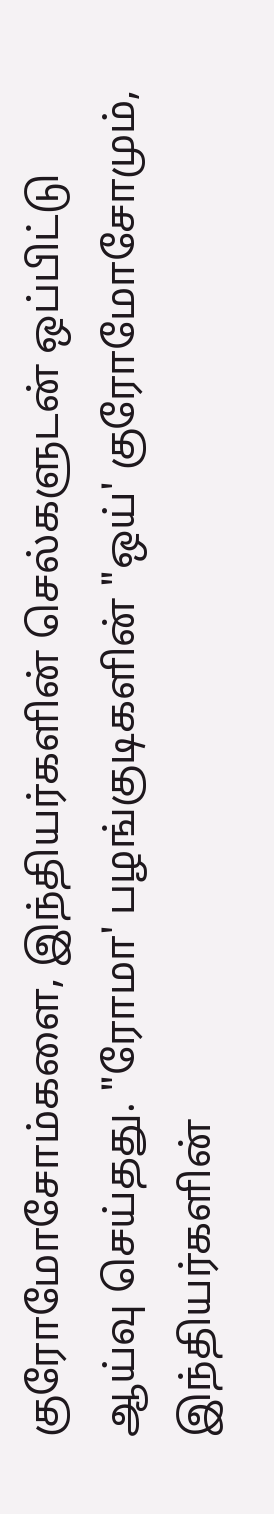குரோமோசோம்களை, இந்தியர்களின் செல்களுடன் ஒப்பிட்டு ஆய்வு செய்தது. "ரோமா' பழங்குடிகளின் "ஒய்' குரோமோசோமும், இந்தியர்களின்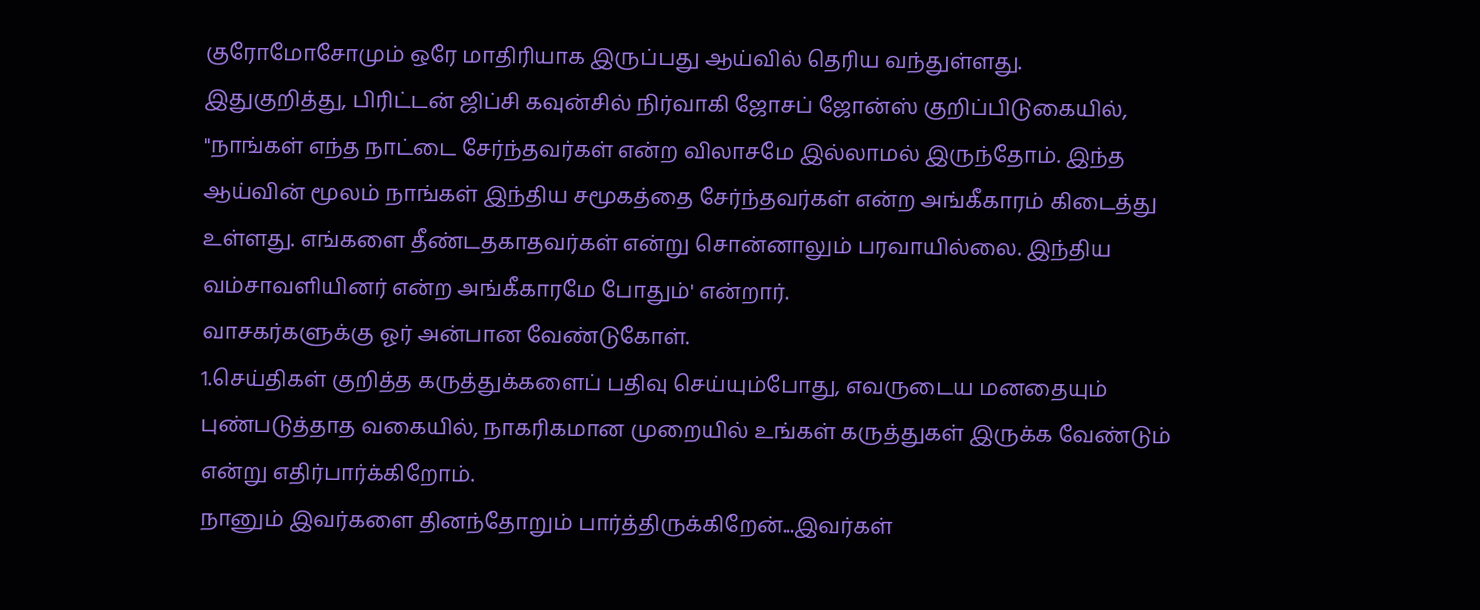குரோமோசோமும் ஒரே மாதிரியாக இருப்பது ஆய்வில் தெரிய வந்துள்ளது.
இதுகுறித்து, பிரிட்டன் ஜிப்சி கவுன்சில் நிர்வாகி ஜோசப் ஜோன்ஸ் குறிப்பிடுகையில், "நாங்கள் எந்த நாட்டை சேர்ந்தவர்கள் என்ற விலாசமே இல்லாமல் இருந்தோம். இந்த ஆய்வின் மூலம் நாங்கள் இந்திய சமூகத்தை சேர்ந்தவர்கள் என்ற அங்கீகாரம் கிடைத்து உள்ளது. எங்களை தீண்டதகாதவர்கள் என்று சொன்னாலும் பரவாயில்லை. இந்திய வம்சாவளியினர் என்ற அங்கீகாரமே போதும்' என்றார்.
வாசகர்களுக்கு ஓர் அன்பான வேண்டுகோள்.
1.செய்திகள் குறித்த கருத்துக்களைப் பதிவு செய்யும்போது, எவருடைய மனதையும் புண்படுத்தாத வகையில், நாகரிகமான முறையில் உங்கள் கருத்துகள் இருக்க வேண்டும் என்று எதிர்பார்க்கிறோம்.
நானும் இவர்களை தினந்தோறும் பார்த்திருக்கிறேன்...இவர்கள்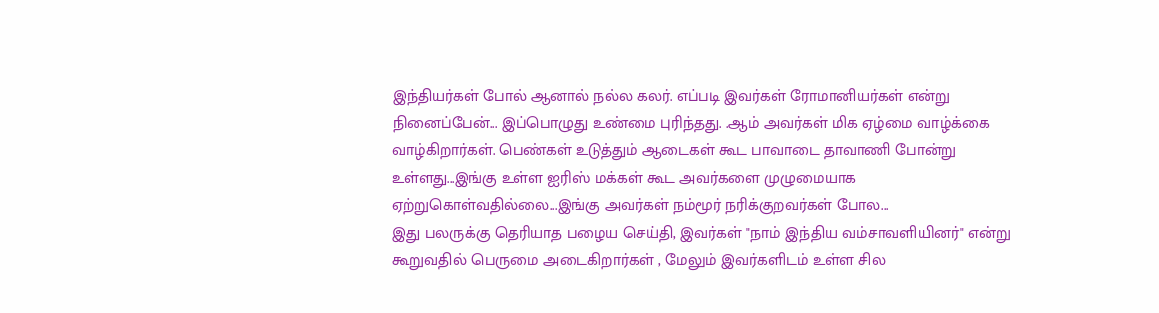இந்தியர்கள் போல் ஆனால் நல்ல கலர். எப்படி இவர்கள் ரோமானியர்கள் என்று நினைப்பேன்... இப்பொழுது உண்மை புரிந்தது. .ஆம் அவர்கள் மிக ஏழ்மை வாழ்க்கை வாழ்கிறார்கள். பெண்கள் உடுத்தும் ஆடைகள் கூட பாவாடை தாவாணி போன்று உள்ளது...இங்கு உள்ள ஐரிஸ் மக்கள் கூட அவர்களை முழுமையாக ஏற்றுகொள்வதில்லை...இங்கு அவர்கள் நம்மூர் நரிக்குறவர்கள் போல...
இது பலருக்கு தெரியாத பழைய செய்தி, இவர்கள் "நாம் இந்திய வம்சாவளியினர்" என்று கூறுவதில் பெருமை அடைகிறார்கள் , மேலும் இவர்களிடம் உள்ள சில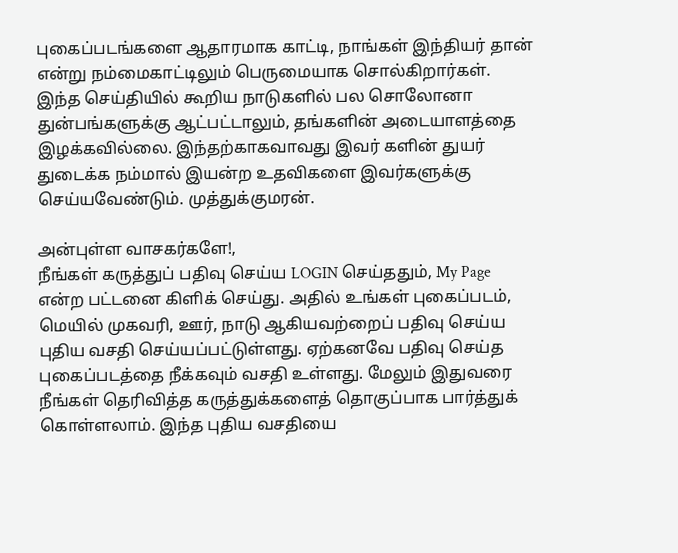புகைப்படங்களை ஆதாரமாக காட்டி, நாங்கள் இந்தியர் தான் என்று நம்மைகாட்டிலும் பெருமையாக சொல்கிறார்கள். இந்த செய்தியில் கூறிய நாடுகளில் பல சொலோனா துன்பங்களுக்கு ஆட்பட்டாலும், தங்களின் அடையாளத்தை இழக்கவில்லை. இந்தற்காகவாவது இவர் களின் துயர் துடைக்க நம்மால் இயன்ற உதவிகளை இவர்களுக்கு செய்யவேண்டும். முத்துக்குமரன்.

அன்புள்ள வாசகர்களே!,
நீங்கள் கருத்துப் பதிவு செய்ய LOGIN செய்ததும், My Page என்ற பட்டனை கிளிக் செய்து. அதில் உங்கள் புகைப்படம், மெயில் முகவரி, ஊர், நாடு ஆகியவற்றைப் பதிவு செய்ய புதிய வசதி செய்யப்பட்டுள்ளது. ஏற்கனவே பதிவு செய்த புகைப்படத்தை நீக்கவும் வசதி உள்ளது. மேலும் இதுவரை நீங்கள் தெரிவித்த கருத்துக்களைத் தொகுப்பாக பார்த்துக் கொள்ளலாம். இந்த புதிய வசதியை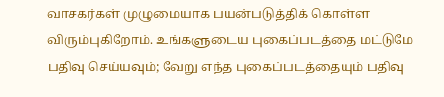வாசகர்கள் முழுமையாக பயன்படுத்திக் கொள்ள விரும்புகிறோம். உங்களுடைய புகைப்படத்தை மட்டுமே பதிவு செய்யவும்; வேறு எந்த புகைப்படத்தையும் பதிவு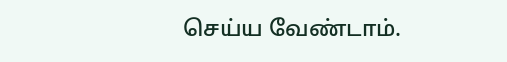செய்ய வேண்டாம்.